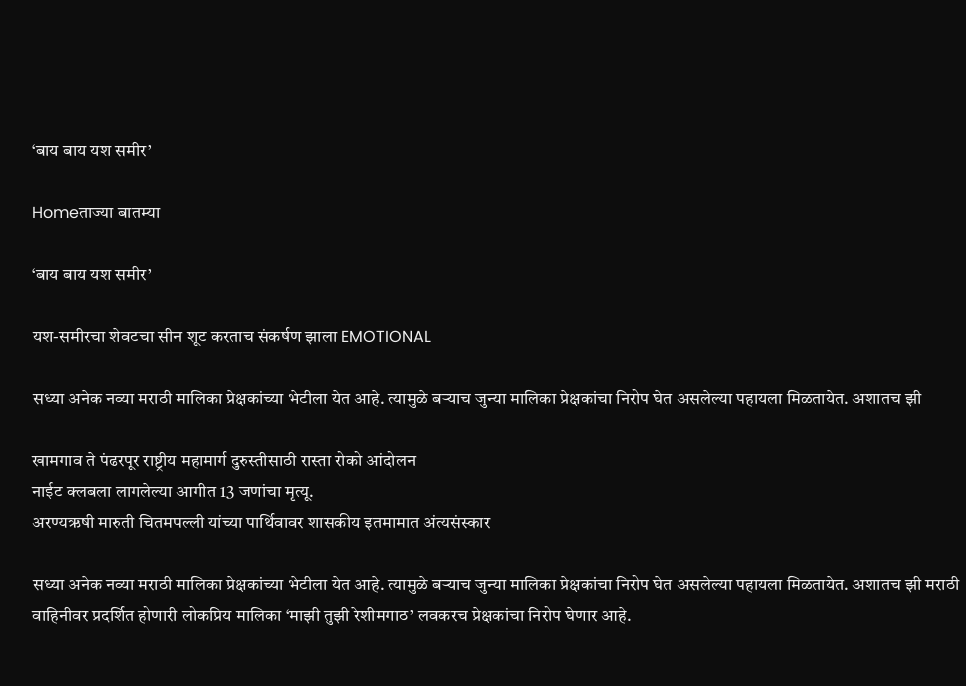‘बाय बाय यश समीर’

Homeताज्या बातम्या

‘बाय बाय यश समीर’

यश-समीरचा शेवटचा सीन शूट करताच संकर्षण झाला EMOTIONAL

सध्या अनेक नव्या मराठी मालिका प्रेक्षकांच्या भेटीला येत आहे. त्यामुळे बऱ्याच जुन्या मालिका प्रेक्षकांचा निरोप घेत असलेल्या पहायला मिळतायेत. अशातच झी

खामगाव ते पंढरपूर राष्ट्रीय महामार्ग दुरुस्तीसाठी रास्ता रोको आंदोलन
नाईट क्लबला लागलेल्या आगीत 13 जणांचा मृत्यू.
अरण्यऋषी मारुती चितमपल्ली यांच्या पार्थिवावर शासकीय इतमामात अंत्यसंस्कार

सध्या अनेक नव्या मराठी मालिका प्रेक्षकांच्या भेटीला येत आहे. त्यामुळे बऱ्याच जुन्या मालिका प्रेक्षकांचा निरोप घेत असलेल्या पहायला मिळतायेत. अशातच झी मराठी वाहिनीवर प्रदर्शित होणारी लोकप्रिय मालिका ‘माझी तुझी रेशीमगाठ’ लवकरच प्रेक्षकांचा निरोप घेणार आहे.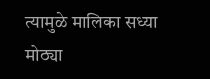त्यामुळे मालिका सध्या मोठ्या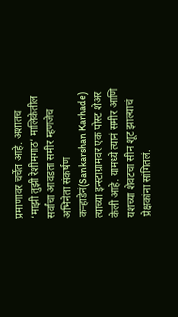प्रमाणावर चर्चेत आहे. अशातच ‘माझी तुझी रेशीमगाठ’ मालिकेतील सर्वांचा आवडता समीर म्हणजेच अभिनेता संकर्षण कऱ्हाडेनं(Sankarshan Karhade) त्याच्या इन्स्टाग्रामवर एक पोस्ट शेअर केली आहे. यामध्ये त्यानं समीर आणि यशच्या शेवटचा सीन शूट झाल्याचं प्रेक्षकांना सांगितलं.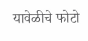यावेळीचे फोटो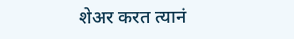शेअर करत त्यानं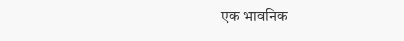एक भावनिक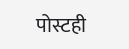पोस्टही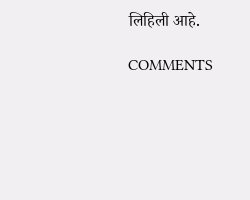लिहिली आहे.

COMMENTS